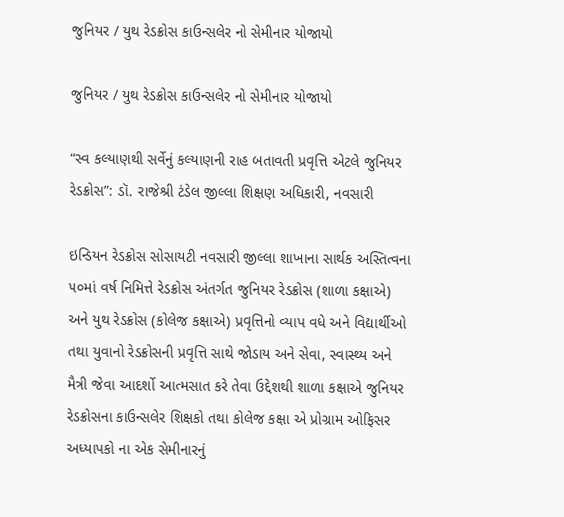જુનિયર / યુથ રેડક્રોસ કાઉન્સલેર નો સેમીનાર યોજાયો

જુનિયર / યુથ રેડક્રોસ કાઉન્સલેર નો સેમીનાર યોજાયો

“સ્વ કલ્યાણથી સર્વેનું કલ્યાણની રાહ બતાવતી પ્રવૃત્તિ એટલે જુનિયર રેડક્રોસ”: ડૉ. રાજેશ્રી ટંડેલ જીલ્લા શિક્ષણ અધિકારી, નવસારી

ઇન્ડિયન રેડક્રોસ સોસાયટી નવસારી જીલ્લા શાખાના સાર્થક અસ્તિત્વના ૫૦માં વર્ષ નિમિત્તે રેડક્રોસ અંતર્ગત જુનિયર રેડક્રોસ (શાળા કક્ષાએ) અને યુથ રેડક્રોસ (કોલેજ કક્ષાએ) પ્રવૃત્તિનો વ્યાપ વધે અને વિદ્યાર્થીઓ તથા યુવાનો રેડક્રોસની પ્રવૃત્તિ સાથે જોડાય અને સેવા, સ્વાસ્થ્ય અને મૈત્રી જેવા આદર્શો આત્મસાત કરે તેવા ઉદ્દેશથી શાળા કક્ષાએ જુનિયર રેડક્રોસના કાઉન્સલેર શિક્ષકો તથા કોલેજ કક્ષા એ પ્રોગ્રામ ઓફિસર અધ્યાપકો ના એક સેમીનારનું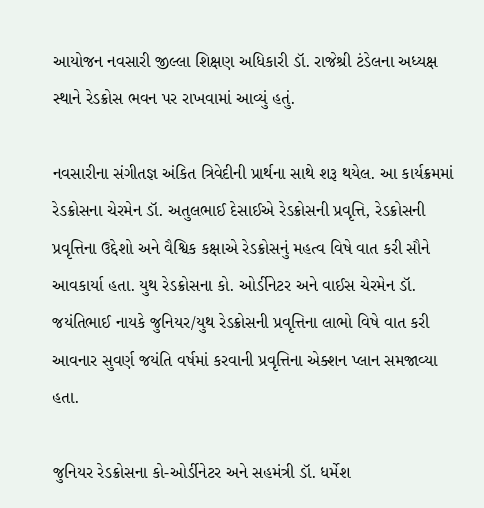આયોજન નવસારી જીલ્લા શિક્ષણ અધિકારી ડૉ. રાજેશ્રી ટંડેલના અધ્યક્ષ સ્થાને રેડક્રોસ ભવન પર રાખવામાં આવ્યું હતું.

નવસારીના સંગીતજ્ઞ અંકિત ત્રિવેદીની પ્રાર્થના સાથે શરૂ થયેલ. આ કાર્યક્રમમાં રેડક્રોસના ચેરમેન ડૉ. અતુલભાઈ દેસાઈએ રેડક્રોસની પ્રવૃત્તિ, રેડક્રોસની પ્રવૃત્તિના ઉદ્દેશો અને વૈશ્વિક કક્ષાએ રેડક્રોસનું મહત્વ વિષે વાત કરી સૌને આવકાર્યા હતા. યુથ રેડક્રોસના કો. ઓર્ડીનેટર અને વાઈસ ચેરમેન ડૉ. જયંતિભાઈ નાયકે જુનિયર/યુથ રેડક્રોસની પ્રવૃત્તિના લાભો વિષે વાત કરી આવનાર સુવર્ણ જયંતિ વર્ષમાં કરવાની પ્રવૃત્તિના એક્શન પ્લાન સમજાવ્યા હતા.

જુનિયર રેડક્રોસના કો-ઓર્ડીનેટર અને સહમંત્રી ડૉ. ધર્મેશ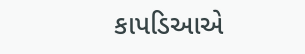કાપડિઆએ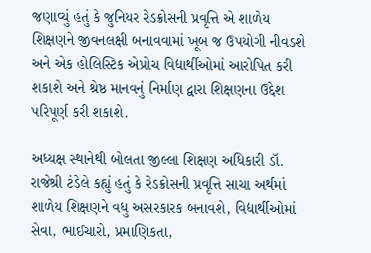જણાવ્યું હતું કે જુનિયર રેડક્રોસની પ્રવૃત્તિ એ શાળેય શિક્ષણને જીવનલક્ષી બનાવવામાં ખૂબ જ ઉપયોગી નીવડશે અને એક હોલિસ્ટિક એપ્રોચ વિદ્યાર્થીઓમાં આરોપિત કરી શકાશે અને શ્રેષ્ઠ માનવનું નિર્માણ દ્વારા શિક્ષણના ઉદ્દેશ પરિપૂર્ણ કરી શકાશે.

અધ્યક્ષ સ્થાનેથી બોલતા જીલ્લા શિક્ષણ અધિકારી ડૉ. રાજેશ્રી ટંડેલે કહ્યું હતું કે રેડક્રોસની પ્રવૃત્તિ સાચા અર્થમાં શાળેય શિક્ષણને વધુ અસરકારક બનાવશે, વિદ્યાર્થીઓમાં સેવા, ભાઈચારો, પ્રમાણિકતા,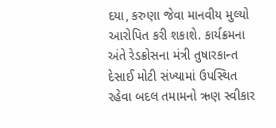દયા, કરુણા જેવા માનવીય મુલ્યો આરોપિત કરી શકાશે. કાર્યક્રમના અંતે રેડક્રોસના મંત્રી તુષારકાન્ત દેસાઈ મોટી સંખ્યામાં ઉપસ્થિત રહેવા બદલ તમામનો ઋણ સ્વીકાર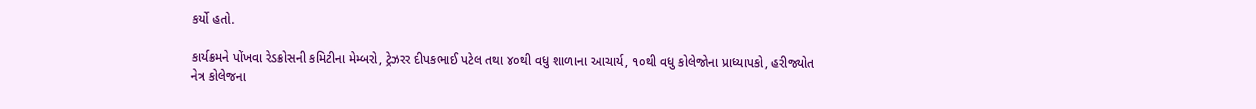કર્યો હતો.

કાર્યક્રમને પોંખવા રેડક્રોસની કમિટીના મેમ્બરો, ટ્રેઝરર દીપકભાઈ પટેલ તથા ૪૦થી વધુ શાળાના આચાર્ય, ૧૦થી વધુ કોલેજોના પ્રાધ્યાપકો, હરીજ્યોત નેત્ર કોલેજના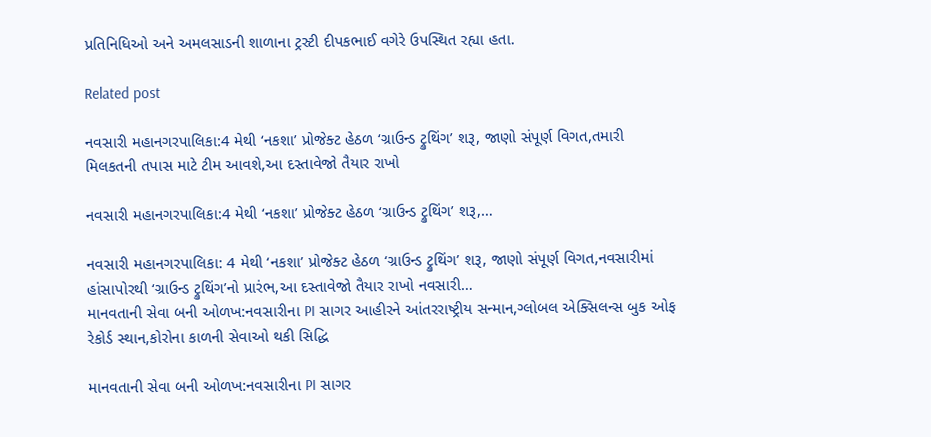પ્રતિનિધિઓ અને અમલસાડની શાળાના ટ્રસ્ટી દીપકભાઈ વગેરે ઉપસ્થિત રહ્યા હતા.

Related post

નવસારી મહાનગરપાલિકા:4 મેથી ‘નકશા’ પ્રોજેક્ટ હેઠળ ‘ગ્રાઉન્ડ ટ્રુથિંગ’ શરૂ, જાણો સંપૂર્ણ વિગત,તમારી મિલકતની તપાસ માટે ટીમ આવશે,આ દસ્તાવેજો તૈયાર રાખો

નવસારી મહાનગરપાલિકા:4 મેથી ‘નકશા’ પ્રોજેક્ટ હેઠળ ‘ગ્રાઉન્ડ ટ્રુથિંગ’ શરૂ,…

નવસારી મહાનગરપાલિકા: 4 મેથી ‘નકશા’ પ્રોજેક્ટ હેઠળ ‘ગ્રાઉન્ડ ટ્રુથિંગ’ શરૂ, જાણો સંપૂર્ણ વિગત,નવસારીમાં હાંસાપોરથી ‘ગ્રાઉન્ડ ટ્રુથિંગ’નો પ્રારંભ,આ દસ્તાવેજો તૈયાર રાખો નવસારી…
માનવતાની સેવા બની ઓળખ:નવસારીના PI સાગર આહીરને આંતરરાષ્ટ્રીય સન્માન,ગ્લોબલ એક્સિલન્સ બુક ઓફ રેકોર્ડ સ્થાન,કોરોના કાળની સેવાઓ થકી સિદ્ધિ

માનવતાની સેવા બની ઓળખ:નવસારીના PI સાગર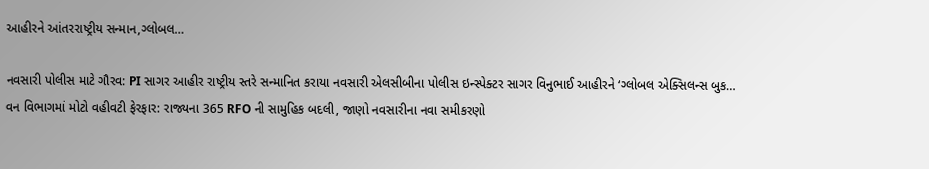આહીરને આંતરરાષ્ટ્રીય સન્માન,ગ્લોબલ…

નવસારી પોલીસ માટે ગૌરવ: PI સાગર આહીર રાષ્ટ્રીય સ્તરે સન્માનિત કરાયા નવસારી એલસીબીના પોલીસ ઇન્સ્પેક્ટર સાગર વિનુભાઈ આહીરને ‘ગ્લોબલ એક્સિલન્સ બુક…
વન વિભાગમાં મોટો વહીવટી ફેરફાર: રાજ્યના 365 RFO ની સામુહિક બદલી, જાણો નવસારીના નવા સમીકરણો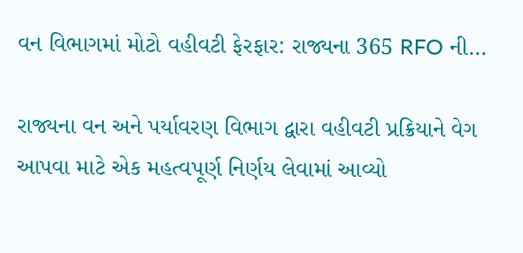વન વિભાગમાં મોટો વહીવટી ફેરફાર: રાજ્યના 365 RFO ની…

રાજ્યના વન અને પર્યાવરણ વિભાગ દ્વારા વહીવટી પ્રક્રિયાને વેગ આપવા માટે એક મહત્વપૂર્ણ નિર્ણય લેવામાં આવ્યો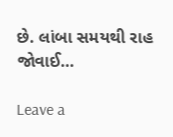છે. લાંબા સમયથી રાહ જોવાઈ…

Leave a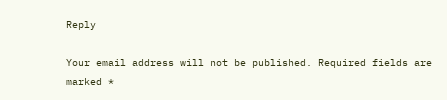Reply

Your email address will not be published. Required fields are marked *